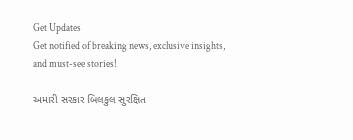Get Updates
Get notified of breaking news, exclusive insights, and must-see stories!

અમારી સરકાર બિલકુલ સુરક્ષિત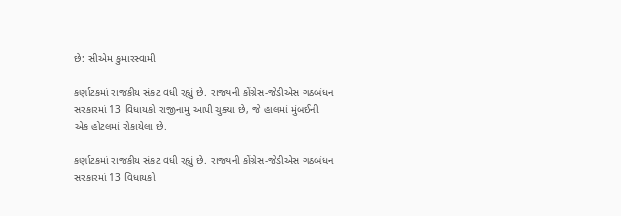છે: સીએમ કુમારસ્વામી

કર્ણાટકમાં રાજકીય સંકટ વધી રહ્યું છે. રાજ્યની કોંગ્રેસ-જેડીએસ ગઠબંધન સરકારમાં 13 વિધાયકો રાજીનામુ આપી ચુક્યા છે, જે હાલમાં મુંબઈની એક હોટલમાં રોકાયેલા છે.

કર્ણાટકમાં રાજકીય સંકટ વધી રહ્યું છે. રાજ્યની કોંગ્રેસ-જેડીએસ ગઠબંધન સરકારમાં 13 વિધાયકો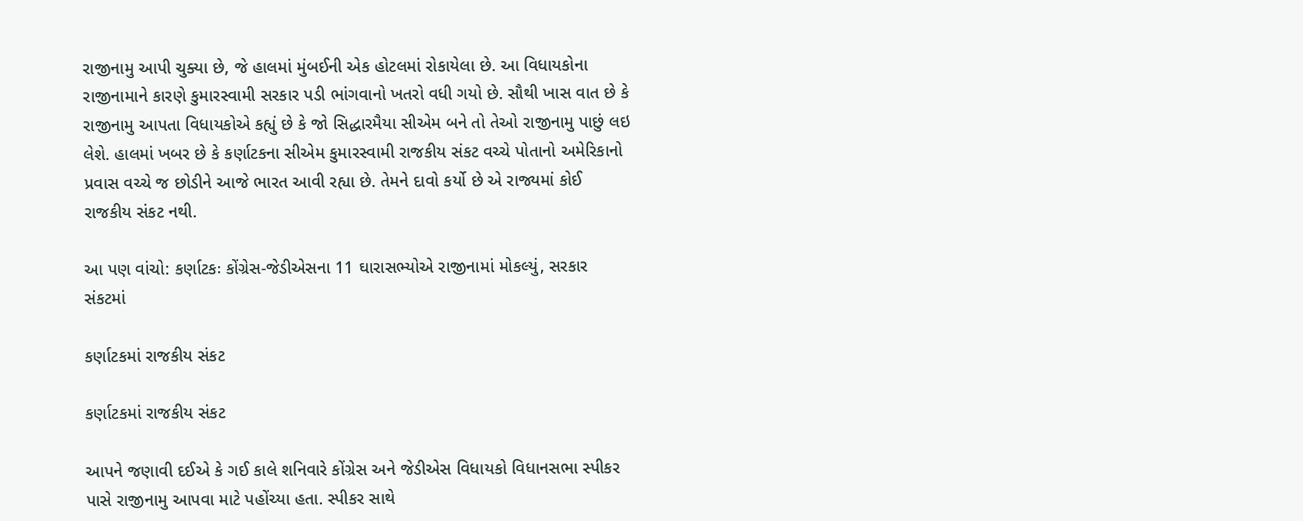રાજીનામુ આપી ચુક્યા છે, જે હાલમાં મુંબઈની એક હોટલમાં રોકાયેલા છે. આ વિધાયકોના રાજીનામાને કારણે કુમારસ્વામી સરકાર પડી ભાંગવાનો ખતરો વધી ગયો છે. સૌથી ખાસ વાત છે કે રાજીનામુ આપતા વિધાયકોએ કહ્યું છે કે જો સિદ્ધારમૈયા સીએમ બને તો તેઓ રાજીનામુ પાછું લઇ લેશે. હાલમાં ખબર છે કે કર્ણાટકના સીએમ કુમારસ્વામી રાજકીય સંકટ વચ્ચે પોતાનો અમેરિકાનો પ્રવાસ વચ્ચે જ છોડીને આજે ભારત આવી રહ્યા છે. તેમને દાવો કર્યો છે એ રાજ્યમાં કોઈ રાજકીય સંકટ નથી.

આ પણ વાંચો: કર્ણાટકઃ કોંગ્રેસ-જેડીએસના 11 ઘારાસભ્યોએ રાજીનામાં મોકલ્યું, સરકાર સંકટમાં

કર્ણાટકમાં રાજકીય સંકટ

કર્ણાટકમાં રાજકીય સંકટ

આપને જણાવી દઈએ કે ગઈ કાલે શનિવારે કોંગ્રેસ અને જેડીએસ વિધાયકો વિધાનસભા સ્પીકર પાસે રાજીનામુ આપવા માટે પહોંચ્યા હતા. સ્પીકર સાથે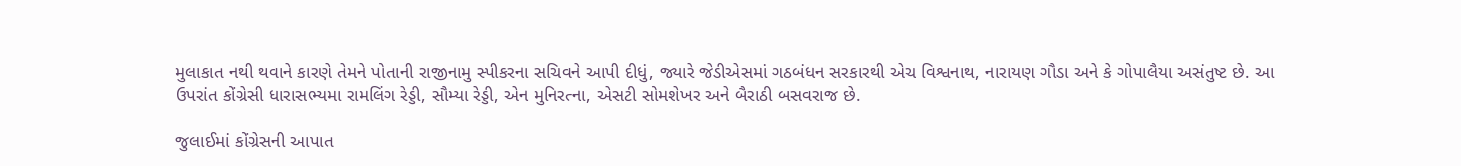મુલાકાત નથી થવાને કારણે તેમને પોતાની રાજીનામુ સ્પીકરના સચિવને આપી દીધું, જ્યારે જેડીએસમાં ગઠબંધન સરકારથી એચ વિશ્વનાથ, નારાયણ ગૌડા અને કે ગોપાલૈયા અસંતુષ્ટ છે. આ ઉપરાંત કોંગ્રેસી ધારાસભ્યમા રામલિંગ રેડ્ડી, સૌમ્યા રેડ્ડી, એન મુનિરત્ના, એસટી સોમશેખર અને બૈરાઠી બસવરાજ છે.

જુલાઈમાં કોંગ્રેસની આપાત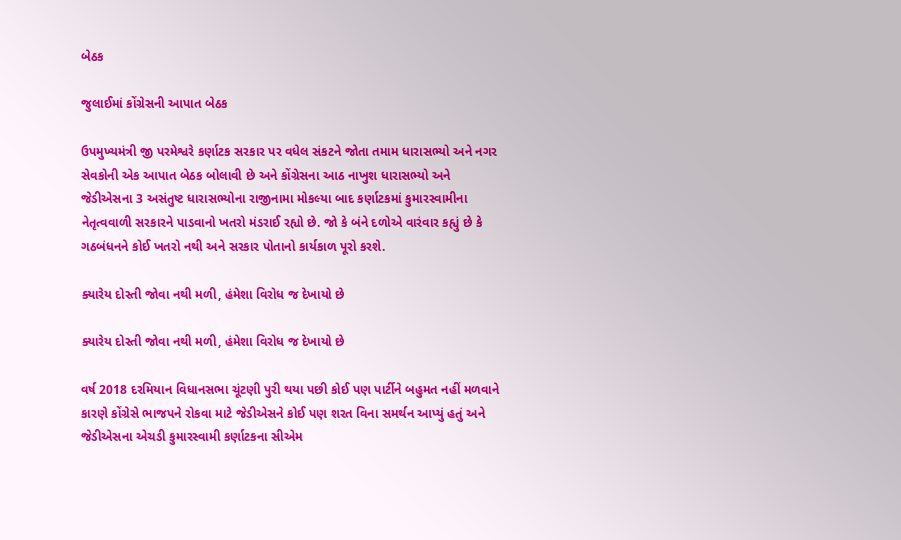બેઠક

જુલાઈમાં કોંગ્રેસની આપાત બેઠક

ઉપમુખ્યમંત્રી જી પરમેશ્વરે કર્ણાટક સરકાર પર વધેલ સંકટને જોતા તમામ ધારાસભ્યો અને નગર સેવકોની એક આપાત બેઠક બોલાવી છે અને કોંગ્રેસના આઠ નાખુશ ધારાસભ્યો અને જેડીએસના 3 અસંતુષ્ટ ધારાસભ્યોના રાજીનામા મોકલ્યા બાદ કર્ણાટકમાં કુમારસ્વામીના નેતૃત્વવાળી સરકારને પાડવાનો ખતરો મંડરાઈ રહ્યો છે. જો કે બંને દળોએ વારંવાર કહ્યું છે કે ગઠબંધનને કોઈ ખતરો નથી અને સરકાર પોતાનો કાર્યકાળ પૂરો કરશે.

ક્યારેય દોસ્તી જોવા નથી મળી, હંમેશા વિરોધ જ દેખાયો છે

ક્યારેય દોસ્તી જોવા નથી મળી, હંમેશા વિરોધ જ દેખાયો છે

વર્ષ 2018 દરમિયાન વિધાનસભા ચૂંટણી પુરી થયા પછી કોઈ પણ પાર્ટીને બહુમત નહીં મળવાને કારણે કોંગ્રેસે ભાજપને રોકવા માટે જેડીએસને કોઈ પણ શરત વિના સમર્થન આપ્યું હતું અને જેડીએસના એચડી કુમારસ્વામી કર્ણાટકના સીએમ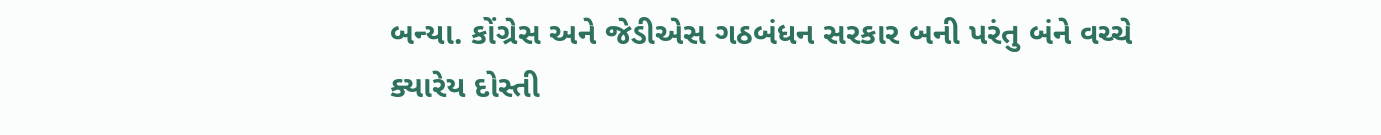બન્યા. કોંગ્રેસ અને જેડીએસ ગઠબંધન સરકાર બની પરંતુ બંને વચ્ચે ક્યારેય દોસ્તી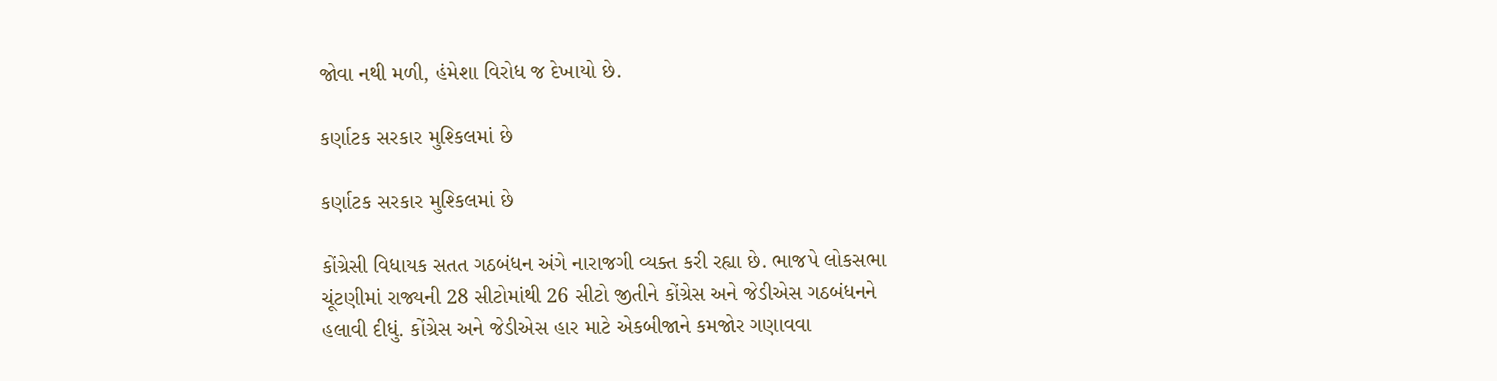જોવા નથી મળી, હંમેશા વિરોધ જ દેખાયો છે.

કર્ણાટક સરકાર મુશ્કિલમાં છે

કર્ણાટક સરકાર મુશ્કિલમાં છે

કોંગ્રેસી વિધાયક સતત ગઠબંધન અંગે નારાજગી વ્યક્ત કરી રહ્યા છે. ભાજપે લોકસભા ચૂંટણીમાં રાજ્યની 28 સીટોમાંથી 26 સીટો જીતીને કોંગ્રેસ અને જેડીએસ ગઠબંધનને હલાવી દીધું. કોંગ્રેસ અને જેડીએસ હાર માટે એકબીજાને કમજોર ગણાવવા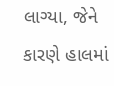લાગ્યા, જેને કારણે હાલમાં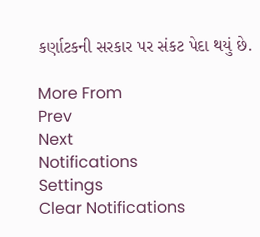કર્ણાટકની સરકાર પર સંકટ પેદા થયું છે.

More From
Prev
Next
Notifications
Settings
Clear Notifications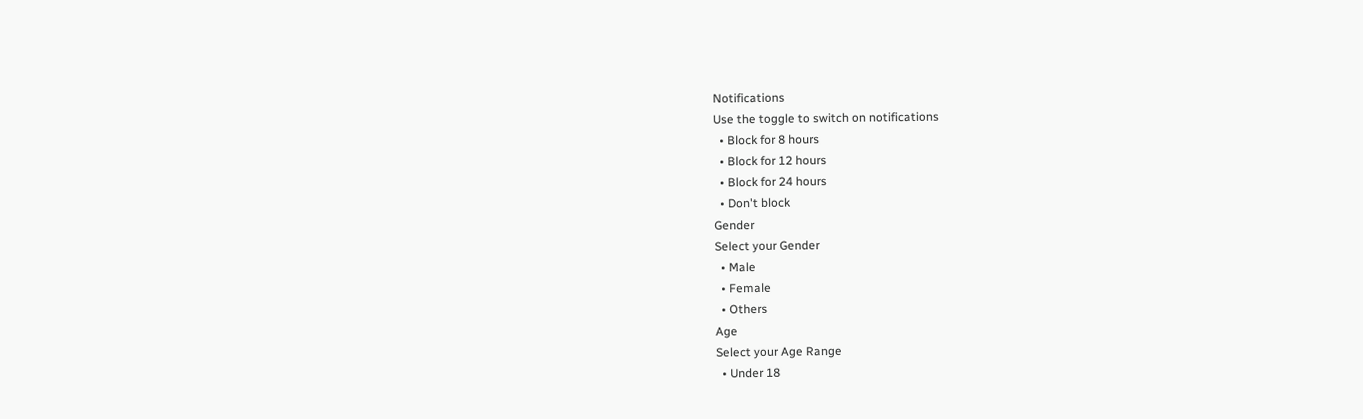Notifications
Use the toggle to switch on notifications
  • Block for 8 hours
  • Block for 12 hours
  • Block for 24 hours
  • Don't block
Gender
Select your Gender
  • Male
  • Female
  • Others
Age
Select your Age Range
  • Under 18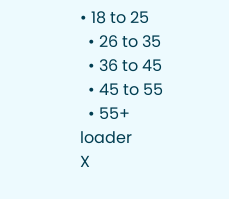• 18 to 25
  • 26 to 35
  • 36 to 45
  • 45 to 55
  • 55+
loader
X